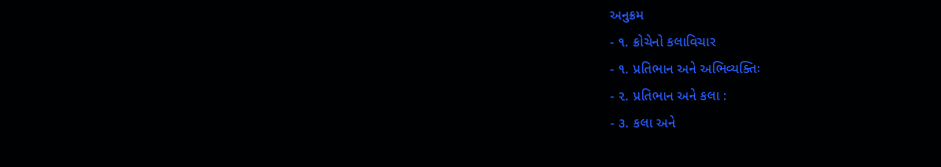અનુક્રમ
- ૧. ક્રોચેનો કલાવિચાર
- ૧. પ્રતિભાન અને અભિવ્યક્તિઃ
- ૨. પ્રતિભાન અને કલા :
- ૩. કલા અને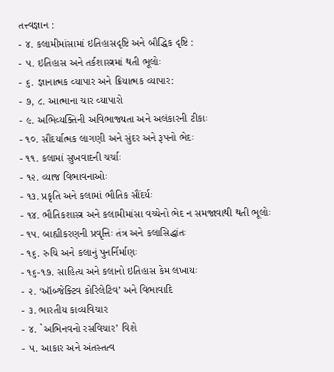તત્ત્વજ્ઞાન :
- ૪. કલામીમાંસામાં ઇતિહાસદૃષ્ટિ અને બૌદ્ધિક દૃષ્ટિ :
- ૫. ઇતિહાસ અને તર્કશાસ્ત્રમાં થતી ભૂલોઃ
- ૬. જ્ઞાનાત્મક વ્યાપાર અને ક્રિયાત્મક વ્યાપાર:
- ૭, ૮. આત્માના ચાર વ્યાપારો
- ૯. અભિવ્યક્તિની અવિભાજ્યતા અને અલંકારની ટીકાઃ
- ૧૦. સૌંદર્યાત્મક લાગણી અને સુંદર અને રૂપનો ભેદઃ
- ૧૧. કલામાં સુખવાદની ચર્ચાઃ
- ૧૨. વ્યાજ વિભાવનાઓઃ
- ૧૩. પ્રકૃતિ અને કલામાં ભૌતિક સૌંદર્યઃ
- ૧૪. ભૌતિકશાસ્ત્ર અને કલામીમાંસા વચ્ચેનો ભેદ ન સમજાવાથી થતી ભૂલોઃ
- ૧૫. બાહ્યીકરણની પ્રવૃત્તિઃ તંત્ર અને કલાસિદ્ધાંતઃ
- ૧૬. રુચિ અને કલાનું પુનર્નિર્માણઃ
- ૧૬-૧૭. સાહિત્ય અને કલાનો ઇતિહાસ કેમ લખાયઃ
- ૨. ‘ઑબ્જેક્ટિવ કોરિલેટિવ’ અને વિભાવાદિ
- ૩. ભારતીય કાવ્યવિચાર
- ૪. `અભિનવનો રસવિચાર’ વિશે
- ૫. આકાર અને અંતસ્તત્વ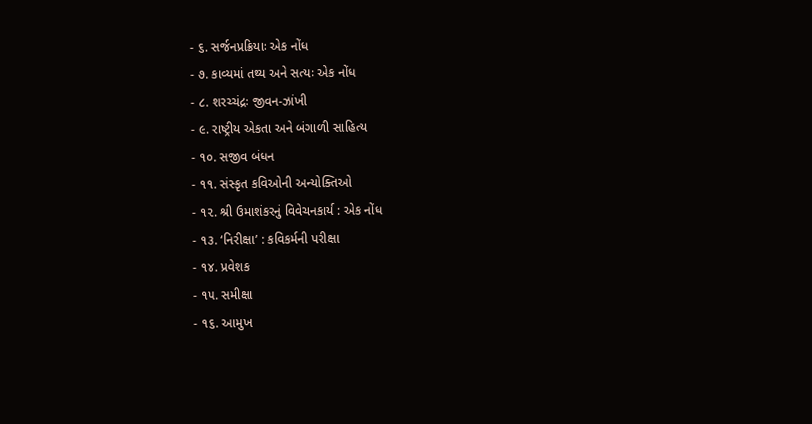- ૬. સર્જનપ્રક્રિયાઃ એક નોંધ
- ૭. કાવ્યમાં તથ્ય અને સત્યઃ એક નોંધ
- ૮. શરચ્ચંદ્રઃ જીવન-ઝાંખી
- ૯. રાષ્ટ્રીય એકતા અને બંગાળી સાહિત્ય
- ૧૦. સજીવ બંધન
- ૧૧. સંસ્કૃત કવિઓની અન્યોક્તિઓ
- ૧૨. શ્રી ઉમાશંકરનું વિવેચનકાર્ય : એક નોંધ
- ૧૩. ‘નિરીક્ષા’ : કવિકર્મની પરીક્ષા
- ૧૪. પ્રવેશક
- ૧૫. સમીક્ષા
- ૧૬. આમુખ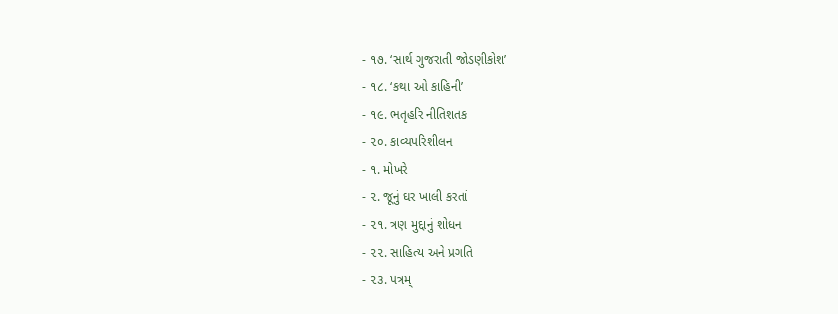- ૧૭. ‘સાર્થ ગુજરાતી જોડણીકોશ’
- ૧૮. ‘કથા ઓ કાહિની’
- ૧૯. ભતૃહરિ નીતિશતક
- ૨૦. કાવ્યપરિશીલન
- ૧. મોખરે
- ૨. જૂનું ઘર ખાલી કરતાં
- ૨૧. ત્રણ મુદ્દાનું શોધન
- ૨૨. સાહિત્ય અને પ્રગતિ
- ૨૩. પત્રમ્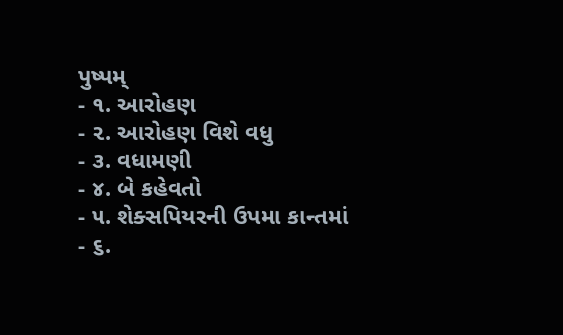પુષ્પમ્
- ૧. આરોહણ
- ૨. આરોહણ વિશે વધુ
- ૩. વધામણી
- ૪. બે કહેવતો
- ૫. શેક્સપિયરની ઉપમા કાન્તમાં
- ૬.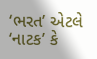‘ભરત’ એટલે ‘નાટક’ કે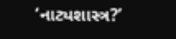‘નાટ્યશાસ્ત્ર?’